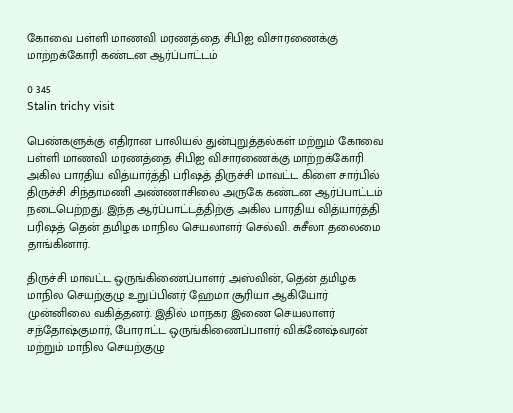கோவை பள்ளி மாணவி மரணத்தை சிபிஐ விசாரணைக்கு மாற்றக்கோரி கண்டன ஆர்ப்பாட்டம்

0 345
Stalin trichy visit

பெண்களுக்கு எதிரான பாலியல் துன்புறுத்தல்கள் மற்றும் கோவை பள்ளி மாணவி மரணத்தை சிபிஐ விசாரணைக்கு மாற்றக்கோரி அகில பாரதிய வித்யார்த்தி பரிஷத் திருச்சி மாவட்ட கிளை சார்பில் திருச்சி சிந்தாமணி அண்ணாசிலை அருகே கண்டன ஆர்ப்பாட்டம் நடைபெற்றது. இந்த ஆர்ப்பாட்டத்திற்கு அகில பாரதிய வித்யார்த்தி பரிஷத் தென் தமிழக மாநில செயலாளர் செல்வி. சுசீலா தலைமை தாங்கினார்.

திருச்சி மாவட்ட ஒருங்கிணைப்பாளர் அஸ்வின், தென் தமிழக மாநில செயற்குழு உறுப்பினர் ஹேமா சூரியா ஆகியோர் முன்னிலை வகித்தனர். இதில் மாநகர இணை செயலாளர் சந்தோஷ்குமார், போராட்ட ஒருங்கிணைப்பாளர் விக்னேஷ்வரன் மற்றும் மாநில செயற்குழு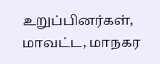உறுப்பினர்கள், மாவட்ட, மாநகர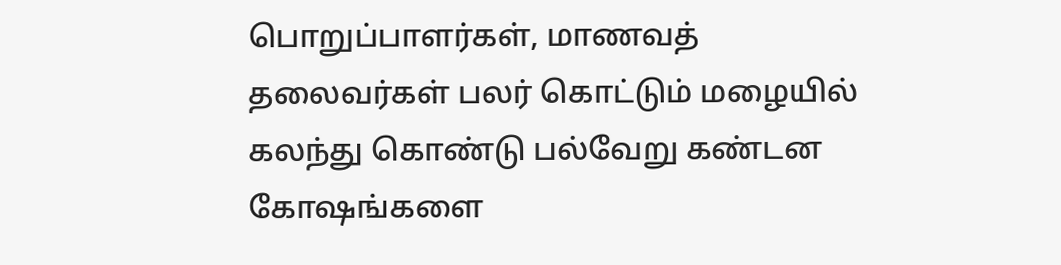பொறுப்பாளர்கள், மாணவத் தலைவர்கள் பலர் கொட்டும் மழையில் கலந்து கொண்டு பல்வேறு கண்டன கோஷங்களை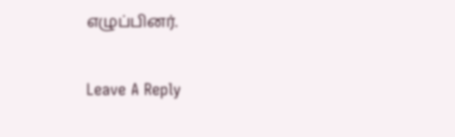எழுப்பினர்.

Leave A Reply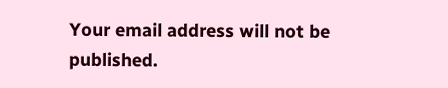Your email address will not be published.